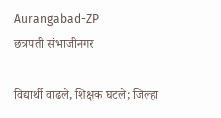Aurangabad-ZP
छत्रपती संभाजीनगर

विद्यार्थी वाढले, शिक्षक घटले; जिल्हा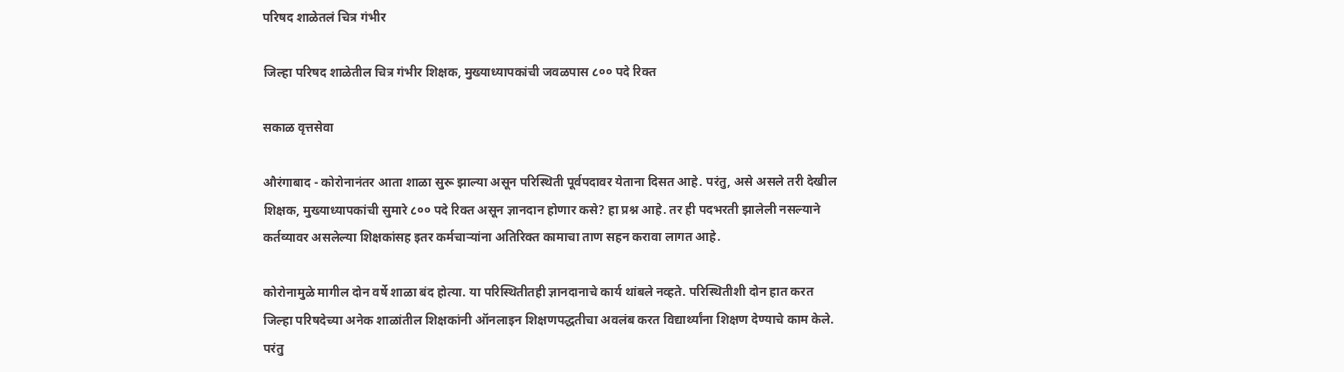परिषद शाळेतलं चित्र गंभीर

जिल्हा परिषद शाळेतील चित्र गंभीर शिक्षक, मुख्याध्यापकांची जवळपास ८०० पदे रिक्त

सकाळ वृत्तसेवा

औरंगाबाद - कोरोनानंतर आता शाळा सुरू झाल्या असून परिस्थिती पूर्वपदावर येताना दिसत आहे. परंतु, असे असले तरी देखील शिक्षक, मुख्याध्यापकांची सुमारे ८०० पदे रिक्त असून ज्ञानदान होणार कसे? हा प्रश्न आहे. तर ही पदभरती झालेली नसल्याने कर्तव्यावर असलेल्या शिक्षकांसह इतर कर्मचाऱ्यांना अतिरिक्त कामाचा ताण सहन करावा लागत आहे.

कोरोनामुळे मागील दोन वर्षे शाळा बंद होत्या. या परिस्थितीतही ज्ञानदानाचे कार्य थांबले नव्हते. परिस्थितीशी दोन हात करत जिल्हा परिषदेच्या अनेक शाळांतील शिक्षकांनी ऑनलाइन शिक्षणपद्धतीचा अवलंब करत विद्यार्थ्यांना शिक्षण देण्याचे काम केले. परंतु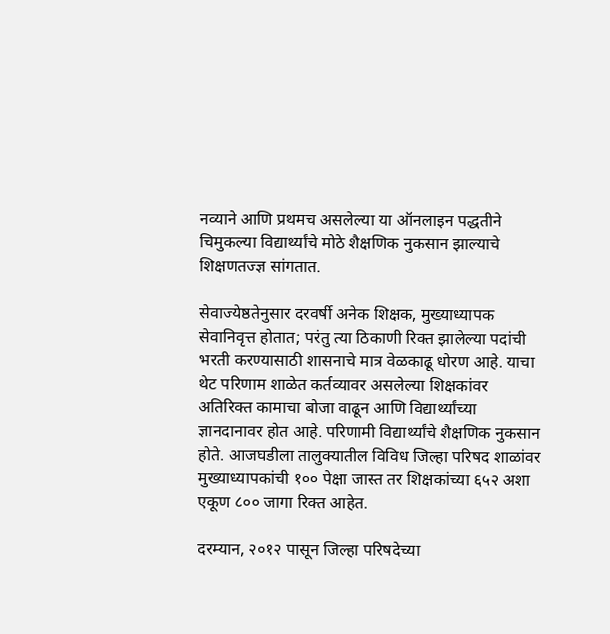नव्याने आणि प्रथमच असलेल्या या ऑनलाइन पद्धतीने चिमुकल्या विद्यार्थ्यांचे मोठे शैक्षणिक नुकसान झाल्याचे शिक्षणतज्ज्ञ सांगतात.

सेवाज्येष्ठतेनुसार दरवर्षी अनेक शिक्षक, मुख्याध्यापक सेवानिवृत्त होतात; परंतु त्या ठिकाणी रिक्त झालेल्या पदांची भरती करण्यासाठी शासनाचे मात्र वेळकाढू धोरण आहे. याचा थेट परिणाम शाळेत कर्तव्यावर असलेल्या शिक्षकांवर अतिरिक्त कामाचा बोजा वाढून आणि विद्यार्थ्यांच्या ज्ञानदानावर होत आहे. परिणामी विद्यार्थ्यांचे शैक्षणिक नुकसान होते. आजघडीला तालुक्यातील विविध जिल्हा परिषद शाळांवर मुख्याध्यापकांची १०० पेक्षा जास्त तर शिक्षकांच्या ६५२ अशा एकूण ८०० जागा रिक्त आहेत.

दरम्यान, २०१२ पासून जिल्हा परिषदेच्या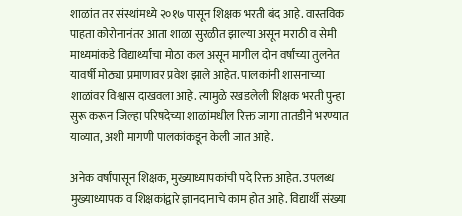शाळांत तर संस्थांमध्ये २०१७ पासून शिक्षक भरती बंद आहे. वास्तविक पाहता कोरोनानंतर आता शाळा सुरळीत झाल्या असून मराठी व सेमी माध्यमांकडे विद्यार्थ्यांचा मोठा कल असून मागील दोन वर्षांच्या तुलनेत यावर्षी मोठ्या प्रमाणावर प्रवेश झाले आहेत. पालकांनी शासनाच्या शाळांवर विश्वास दाखवला आहे. त्यामुळे रखडलेली शिक्षक भरती पुन्हा सुरू करून जिल्हा परिषदेच्या शाळांमधील रिक्त जागा तातडीने भरण्यात याव्यात, अशी मागणी पालकांकडून केली जात आहे.

अनेक वर्षांपासून शिक्षक, मुख्याध्यापकांची पदे रिक्त आहेत. उपलब्ध मुख्याध्यापक व शिक्षकांद्वारे ज्ञानदानाचे काम होत आहे. विद्यार्थी संख्या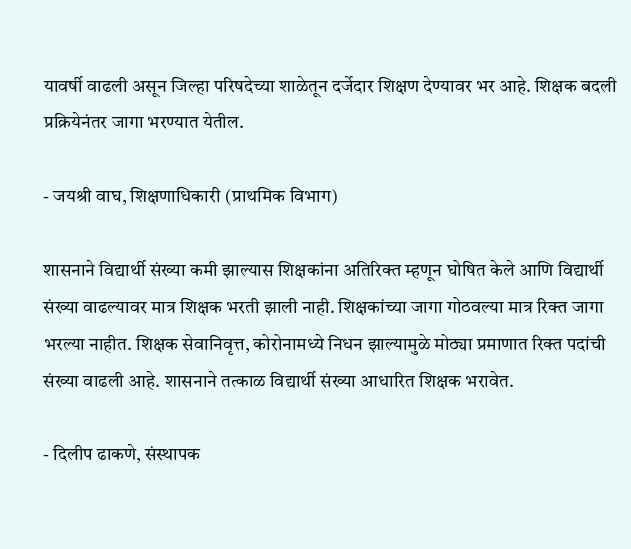यावर्षी वाढली असून जिल्हा परिषदेच्या शाळेतून दर्जेदार शिक्षण देण्यावर भर आहे. शिक्षक बदली प्रक्रियेनंतर जागा भरण्यात येतील.

- जयश्री वाघ, शिक्षणाधिकारी (प्राथमिक विभाग)

शासनाने विद्यार्थी संख्या कमी झाल्यास शिक्षकांना अतिरिक्त म्हणून घोषित केले आणि विद्यार्थी संख्या वाढल्यावर मात्र शिक्षक भरती झाली नाही. शिक्षकांच्या जागा गोठवल्या मात्र रिक्त जागा भरल्या नाहीत. शिक्षक सेवानिवृत्त, कोरोनामध्ये निधन झाल्यामुळे मोठ्या प्रमाणात रिक्त पदांची संख्या वाढली आहे. शासनाने तत्काळ विद्यार्थी संख्या आधारित शिक्षक भरावेत.

- दिलीप ढाकणे, संस्थापक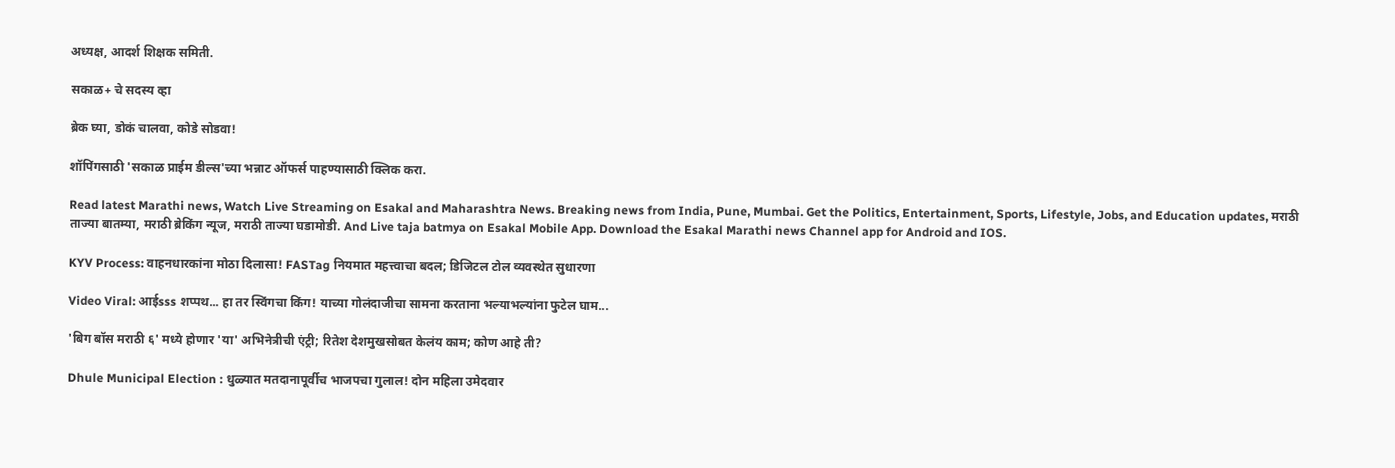अध्यक्ष, आदर्श शिक्षक समिती.

सकाळ+ चे सदस्य व्हा

ब्रेक घ्या, डोकं चालवा, कोडे सोडवा!

शॉपिंगसाठी 'सकाळ प्राईम डील्स'च्या भन्नाट ऑफर्स पाहण्यासाठी क्लिक करा.

Read latest Marathi news, Watch Live Streaming on Esakal and Maharashtra News. Breaking news from India, Pune, Mumbai. Get the Politics, Entertainment, Sports, Lifestyle, Jobs, and Education updates, मराठी ताज्या बातम्या, मराठी ब्रेकिंग न्यूज, मराठी ताज्या घडामोडी. And Live taja batmya on Esakal Mobile App. Download the Esakal Marathi news Channel app for Android and IOS.

KYV Process: वाहनधारकांना मोठा दिलासा! FASTag नियमात महत्त्वाचा बदल; डिजिटल टोल व्यवस्थेत सुधारणा

Video Viral: आईsss शप्पथ... हा तर स्विंगचा किंग! याच्या गोलंदाजीचा सामना करताना भल्याभल्यांना फुटेल घाम...

'बिग बॉस मराठी ६' मध्ये होणार 'या' अभिनेत्रीची एंट्री; रितेश देशमुखसोबत केलंय काम; कोण आहे ती?

Dhule Municipal Election : धुळ्यात मतदानापूर्वीच भाजपचा गुलाल! दोन महिला उमेदवार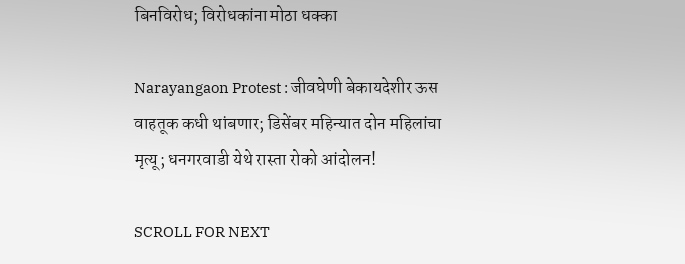बिनविरोध; विरोधकांना मोठा धक्का

Narayangaon Protest : जीवघेणी बेकायदेशीर ऊस वाहतूक कधी थांबणार; डिसेंबर महिन्यात दोन महिलांचा मृत्यू; धनगरवाडी येथे रास्ता रोको आंदोलन!

SCROLL FOR NEXT